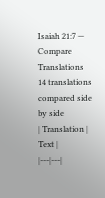Isaiah 21:7 — Compare Translations
14 translations compared side by side
| Translation | Text |
|---|---|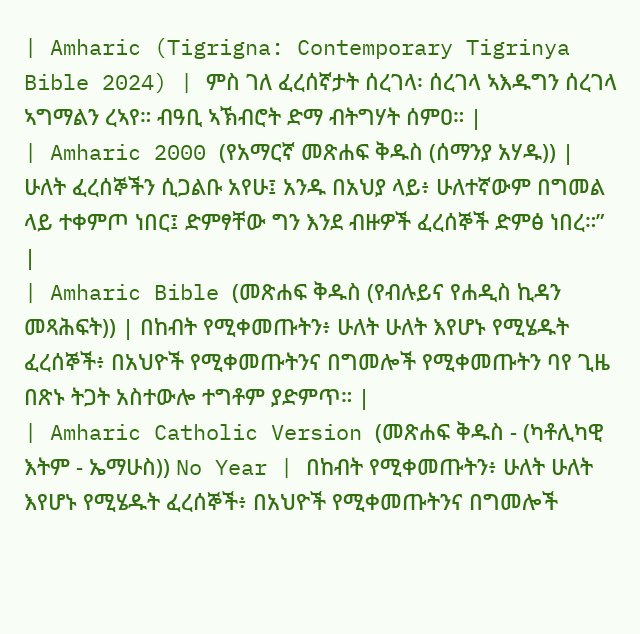| Amharic (Tigrigna: Contemporary Tigrinya Bible 2024) | ምስ ገለ ፈረሰኛታት ሰረገላ፡ ሰረገላ ኣእዱግን ሰረገላ ኣግማልን ረኣየ። ብዓቢ ኣኽብሮት ድማ ብትግሃት ሰምዐ። |
| Amharic 2000 (የአማርኛ መጽሐፍ ቅዱስ (ሰማንያ አሃዱ)) | ሁለት ፈረሰኞችን ሲጋልቡ አየሁ፤ አንዱ በአህያ ላይ፥ ሁለተኛውም በግመል ላይ ተቀምጦ ነበር፤ ድምፃቸው ግን እንደ ብዙዎች ፈረሰኞች ድምፅ ነበረ።” |
| Amharic Bible (መጽሐፍ ቅዱስ (የብሉይና የሐዲስ ኪዳን መጻሕፍት)) | በከብት የሚቀመጡትን፥ ሁለት ሁለት እየሆኑ የሚሄዱት ፈረሰኞች፥ በአህዮች የሚቀመጡትንና በግመሎች የሚቀመጡትን ባየ ጊዜ በጽኑ ትጋት አስተውሎ ተግቶም ያድምጥ። |
| Amharic Catholic Version (መጽሐፍ ቅዱስ - (ካቶሊካዊ እትም - ኤማሁስ)) No Year | በከብት የሚቀመጡትን፥ ሁለት ሁለት እየሆኑ የሚሄዱት ፈረሰኞች፥ በአህዮች የሚቀመጡትንና በግመሎች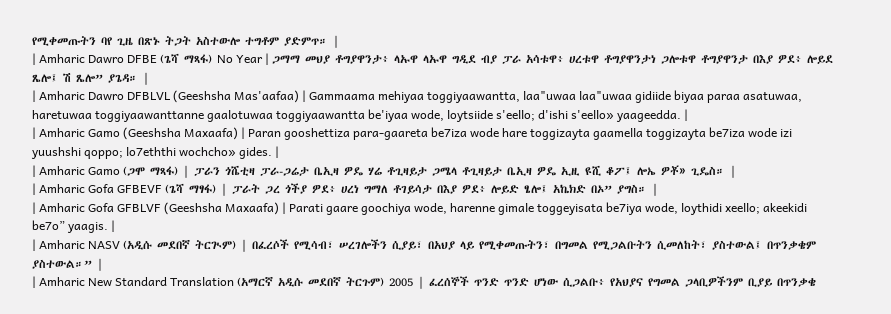የሚቀመጡትን ባየ ጊዜ በጽኑ ትጋት አስተውሎ ተግቶም ያድምጥ። |
| Amharic Dawro DFBE (ጌሻ ማጻፋ) No Year | ጋማማ መህያ ቶግያዋንታ፥ ላኡዋ ላኡዋ ግዲደ ብያ ፓራ አሳቱዋ፥ ሀረቱዋ ቶግያዋንታነ ጋሎቱዋ ቶግያዋንታ በእያ ዎደ፥ ሎይደ ጼሎ፤ ሽ ጼሎ” ያጌዳ። |
| Amharic Dawro DFBLVL (Geeshsha Mas'aafaa) | Gammaama mehiyaa toggiyaawantta, laa"uwaa laa"uwaa gidiide biyaa paraa asatuwaa, haretuwaa toggiyaawanttanne gaalotuwaa toggiyaawantta be'iyaa wode, loytsiide s'eello; d'ishi s'eello» yaageedda. |
| Amharic Gamo (Geeshsha Maxaafa) | Paran gooshettiza para-gaareta be7iza wode hare toggizayta gaamella toggizayta be7iza wode izi yuushshi qoppo; lo7eththi wochcho» gides. |
| Amharic Gamo (ጋሞ ማጻፋ) | ፓራን ጎሼቲዛ ፓራ-ጋሬታ ቤኢዛ ዎዴ ሃሬ ቶጊዛይታ ጋሜላ ቶጊዛይታ ቤኢዛ ዎዴ ኢዚ ዩሺ ቆፖ፤ ሎኤ ዎቾ» ጊዴስ። |
| Amharic Gofa GFBEVF (ጌሻ ማፃፋ) | ፓራት ጋረ ጎችያ ዎደ፥ ሀረነ ግማለ ቶገይሳታ በእያ ዎደ፥ ሎይድ ፄሎ፤ አኬክድ በኦ” ያግስ። |
| Amharic Gofa GFBLVF (Geeshsha Maxaafa) | Parati gaare goochiya wode, harenne gimale toggeyisata be7iya wode, loythidi xeello; akeekidi be7o” yaagis. |
| Amharic NASV (አዲሱ መደበኛ ትርጒም) | በፈረሶች የሚሳብ፣ ሠረገሎችን ሲያይ፣ በአህያ ላይ የሚቀመጡትን፣ በግመል የሚጋልቡትን ሲመለከት፣ ያስተውል፤ በጥንቃቄም ያስተውል።” |
| Amharic New Standard Translation (አማርኛ አዲሱ መደበኛ ትርጉም) 2005 | ፈረሰኞች ጥንድ ጥንድ ሆነው ሲጋልቡ፥ የአህያና የግመል ጋላቢዎችንም ቢያይ በጥንቃቄ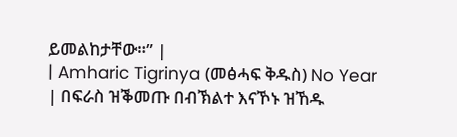ይመልከታቸው።” |
| Amharic Tigrinya (መፅሓፍ ቅዱስ) No Year | በፍራስ ዝቕመጡ በብኽልተ እናኾኑ ዝኸዱ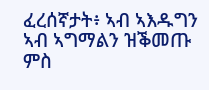ፈረሰኛታት፥ ኣብ ኣእዱግን ኣብ ኣግማልን ዝቕመጡ ምስ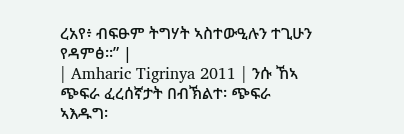ረአየ፥ ብፍፁም ትግሃት ኣስተውዒሉን ተጊሁን የዳምፅ።” |
| Amharic Tigrinya 2011 | ንሱ ኸኣ ጭፍራ ፈረሰኛታት በብኽልተ፡ ጭፍራ ኣእዱግ፡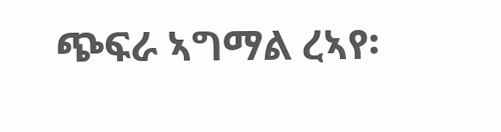ጭፍራ ኣግማል ረኣየ፡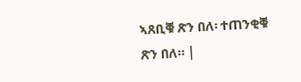ኣጸቢቑ ጽን በለ፡ ተጠንቂቑ ጽን በለ። |